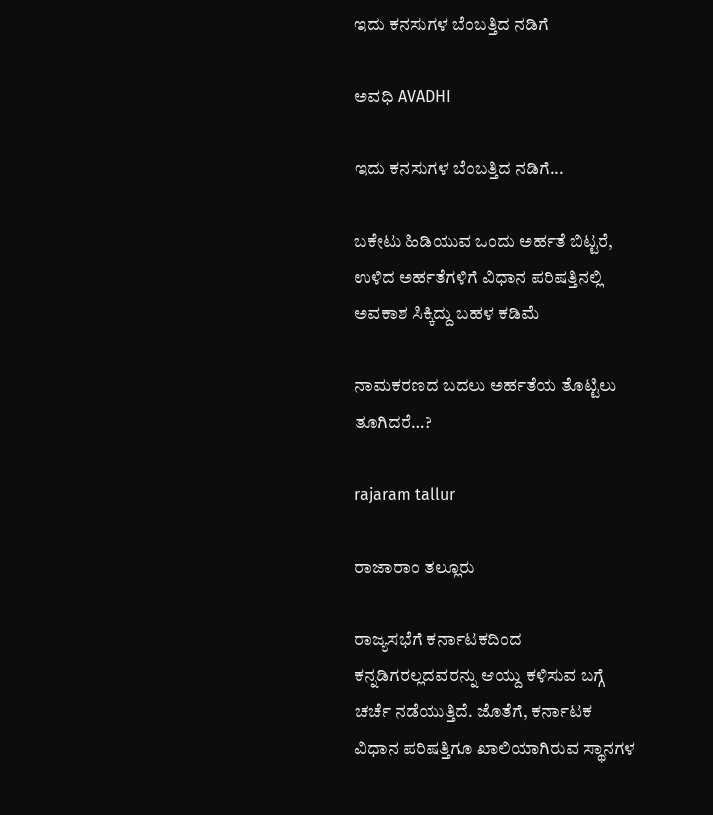ಇದು ಕನಸುಗಳ ಬೆಂಬತ್ತಿದ ನಡಿಗೆ‍

ಅವಧಿ AVADHI

ಇದು ಕನಸುಗಳ ಬೆಂಬತ್ತಿದ ನಡಿಗೆ...

ಬಕೇಟು ಹಿಡಿಯುವ ಒಂದು ಅರ್ಹತೆ ಬಿಟ್ಟರೆ, ಉಳಿದ ಅರ್ಹತೆಗಳಿಗೆ ವಿಧಾನ ಪರಿಷತ್ತಿನಲ್ಲಿ ಅವಕಾಶ ಸಿಕ್ಕಿದ್ದು ಬಹಳ ಕಡಿಮೆ

ನಾಮಕರಣದ ಬದಲು ಅರ್ಹತೆಯ ತೊಟ್ಟಿಲು ತೂಗಿದರೆ…?

rajaram tallur

ರಾಜಾರಾಂ ತಲ್ಲೂರು

ರಾಜ್ಯಸಭೆಗೆ ಕರ್ನಾಟಕದಿಂದ ಕನ್ನಡಿಗರಲ್ಲದವರನ್ನು ಆಯ್ದು ಕಳಿಸುವ ಬಗ್ಗೆ ಚರ್ಚೆ ನಡೆಯುತ್ತಿದೆ. ಜೊತೆಗೆ, ಕರ್ನಾಟಕ ವಿಧಾನ ಪರಿಷತ್ತಿಗೂ ಖಾಲಿಯಾಗಿರುವ ಸ್ಥಾನಗಳ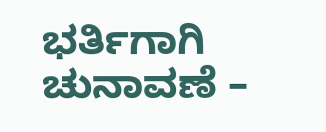ಭರ್ತಿಗಾಗಿ ಚುನಾವಣೆ –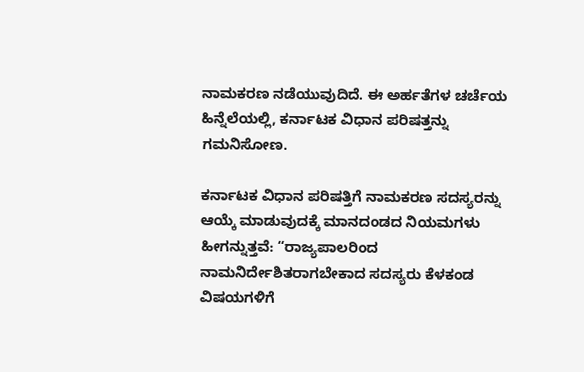ನಾಮಕರಣ ನಡೆಯುವುದಿದೆ. ಈ ಅರ್ಹತೆಗಳ ಚರ್ಚೆಯ ಹಿನ್ನೆಲೆಯಲ್ಲಿ, ಕರ್ನಾಟಕ ವಿಧಾನ ಪರಿಷತ್ತನ್ನು ಗಮನಿಸೋಣ.

ಕರ್ನಾಟಕ ವಿಧಾನ ಪರಿಷತ್ತಿಗೆ ನಾಮಕರಣ ಸದಸ್ಯರನ್ನು ಆಯ್ಕೆ ಮಾಡುವುದಕ್ಕೆ ಮಾನದಂಡದ ನಿಯಮಗಳು ಹೀಗನ್ನುತ್ತವೆ: “ರಾಜ್ಯಪಾಲರಿಂದ ನಾಮನಿರ್ದೇಶಿತರಾಗಬೇಕಾದ ಸದಸ್ಯರು ಕೆಳಕಂಡ ವಿಷಯಗಳಿಗೆ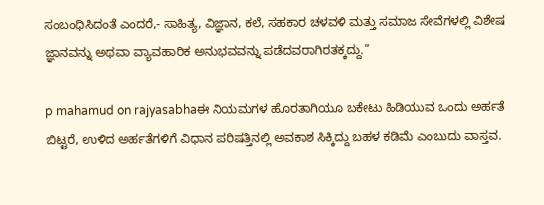ಸಂಬಂಧಿಸಿದಂತೆ ಎಂದರೆ,- ಸಾಹಿತ್ಯ, ವಿಜ್ಞಾನ, ಕಲೆ, ಸಹಕಾರ ಚಳವಳಿ ಮತ್ತು ಸಮಾಜ ಸೇವೆಗಳಲ್ಲಿ ವಿಶೇಷ ಜ್ಞಾನವನ್ನು ಅಥವಾ ವ್ಯಾವಹಾರಿಕ ಅನುಭವವನ್ನು ಪಡೆದವರಾಗಿರತಕ್ಕದ್ದು.”

p mahamud on rajyasabhaಈ ನಿಯಮಗಳ ಹೊರತಾಗಿಯೂ ಬಕೇಟು ಹಿಡಿಯುವ ಒಂದು ಅರ್ಹತೆ ಬಿಟ್ಟರೆ, ಉಳಿದ ಅರ್ಹತೆಗಳಿಗೆ ವಿಧಾನ ಪರಿಷತ್ತಿನಲ್ಲಿ ಅವಕಾಶ ಸಿಕ್ಕಿದ್ದು ಬಹಳ ಕಡಿಮೆ ಎಂಬುದು ವಾಸ್ತವ.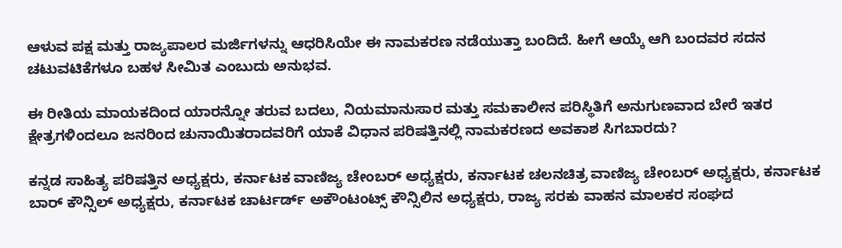ಆಳುವ ಪಕ್ಷ ಮತ್ತು ರಾಜ್ಯಪಾಲರ ಮರ್ಜಿಗಳನ್ನು ಆಧರಿಸಿಯೇ ಈ ನಾಮಕರಣ ನಡೆಯುತ್ತಾ ಬಂದಿದೆ. ಹೀಗೆ ಆಯ್ಕೆ ಆಗಿ ಬಂದವರ ಸದನ ಚಟುವಟಿಕೆಗಳೂ ಬಹಳ ಸೀಮಿತ ಎಂಬುದು ಅನುಭವ.

ಈ ರೀತಿಯ ಮಾಯಕದಿಂದ ಯಾರನ್ನೋ ತರುವ ಬದಲು, ನಿಯಮಾನುಸಾರ ಮತ್ತು ಸಮಕಾಲೀನ ಪರಿಸ್ಥಿತಿಗೆ ಅನುಗುಣವಾದ ಬೇರೆ ಇತರ ಕ್ಷೇತ್ರಗಳಿಂದಲೂ ಜನರಿಂದ ಚುನಾಯಿತರಾದವರಿಗೆ ಯಾಕೆ ವಿಧಾನ ಪರಿಷತ್ತಿನಲ್ಲಿ ನಾಮಕರಣದ ಅವಕಾಶ ಸಿಗಬಾರದು?

ಕನ್ನಡ ಸಾಹಿತ್ಯ ಪರಿಷತ್ತಿನ ಅಧ್ಯಕ್ಷರು, ಕರ್ನಾಟಕ ವಾಣಿಜ್ಯ ಚೇಂಬರ್ ಅಧ್ಯಕ್ಷರು, ಕರ್ನಾಟಕ ಚಲನಚಿತ್ರ ವಾಣಿಜ್ಯ ಚೇಂಬರ್ ಅಧ್ಯಕ್ಷರು, ಕರ್ನಾಟಕ ಬಾರ್ ಕೌನ್ಸಿಲ್ ಅಧ್ಯಕ್ಷರು, ಕರ್ನಾಟಕ ಚಾರ್ಟರ್ಡ್ ಅಕೌಂಟಂಟ್ಸ್ ಕೌನ್ಸಿಲಿನ ಅಧ್ಯಕ್ಷರು, ರಾಜ್ಯ ಸರಕು ವಾಹನ ಮಾಲಕರ ಸಂಘದ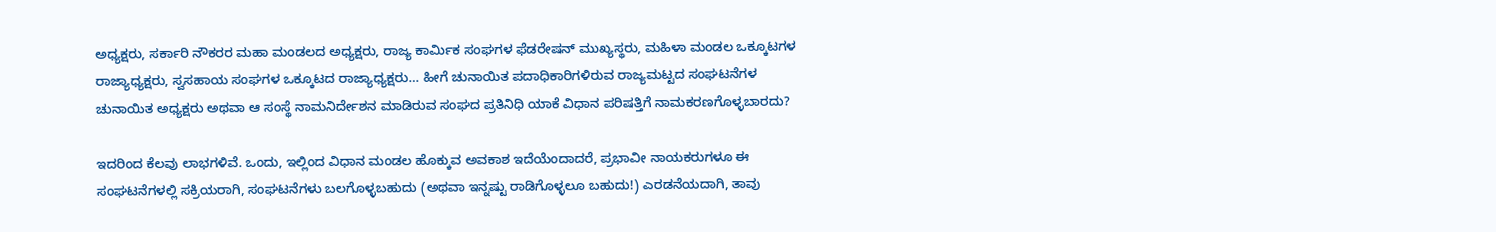ಅಧ್ಯಕ್ಷರು, ಸರ್ಕಾರಿ ನೌಕರರ ಮಹಾ ಮಂಡಲದ ಅಧ್ಯಕ್ಷರು, ರಾಜ್ಯ ಕಾರ್ಮಿಕ ಸಂಘಗಳ ಫೆಡರೇಷನ್ ಮುಖ್ಯಸ್ಥರು, ಮಹಿಳಾ ಮಂಡಲ ಒಕ್ಕೂಟಗಳ ರಾಜ್ಯಾಧ್ಯಕ್ಷರು, ಸ್ವಸಹಾಯ ಸಂಘಗಳ ಒಕ್ಕೂಟದ ರಾಜ್ಯಾಧ್ಯಕ್ಷರು… ಹೀಗೆ ಚುನಾಯಿತ ಪದಾಧಿಕಾರಿಗಳಿರುವ ರಾಜ್ಯಮಟ್ಟದ ಸಂಘಟನೆಗಳ ಚುನಾಯಿತ ಅಧ್ಯಕ್ಷರು ಅಥವಾ ಆ ಸಂಸ್ಥೆ ನಾಮನಿರ್ದೇಶನ ಮಾಡಿರುವ ಸಂಘದ ಪ್ರತಿನಿಧಿ ಯಾಕೆ ವಿಧಾನ ಪರಿಷತ್ತಿಗೆ ನಾಮಕರಣಗೊಳ್ಳಬಾರದು?

ಇದರಿಂದ ಕೆಲವು ಲಾಭಗಳಿವೆ. ಒಂದು, ಇಲ್ಲಿಂದ ವಿಧಾನ ಮಂಡಲ ಹೊಕ್ಕುವ ಅವಕಾಶ ಇದೆಯೆಂದಾದರೆ, ಪ್ರಭಾವೀ ನಾಯಕರುಗಳೂ ಈ ಸಂಘಟನೆಗಳಲ್ಲಿ ಸಕ್ರಿಯರಾಗಿ, ಸಂಘಟನೆಗಳು ಬಲಗೊಳ್ಳಬಹುದು (ಅಥವಾ ಇನ್ನಷ್ಟು ರಾಡಿಗೊಳ್ಳಲೂ ಬಹುದು!) ಎರಡನೆಯದಾಗಿ, ತಾವು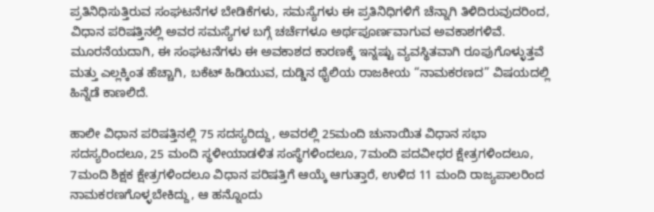ಪ್ರತಿನಿಧಿಸುತ್ತಿರುವ ಸಂಘಟನೆಗಳ ಬೇಡಿಕೆಗಳು, ಸಮಸ್ಯೆಗಳು ಈ ಪ್ರತಿನಿಧಿಗಳಿಗೆ ಚೆನ್ನಾಗಿ ತಿಳಿದಿರುವುದರಿಂದ, ವಿಧಾನ ಪರಿಷತ್ತಿನಲ್ಲಿ ಅವರ ಸಮಸ್ಯೆಗಳ ಬಗ್ಗೆ ಚರ್ಚೆಗಳೂ ಅರ್ಥಪೂರ್ಣವಾಗುವ ಅವಕಾಶಗಳಿವೆ. ಮೂರನೆಯದಾಗಿ, ಈ ಸಂಘಟನೆಗಳು ಈ ಅವಕಾಶದ ಕಾರಣಕ್ಕೆ ಇನ್ನಷ್ಟು ವ್ಯವಸ್ಥಿತವಾಗಿ ರೂಪುಗೊಳ್ಳುತ್ತವೆ ಮತ್ತು ಎಲ್ಲಕ್ಕಿಂತ ಹೆಚ್ಚಾಗಿ, ಬಕೆಟ್ ಹಿಡಿಯುವ, ದುಡ್ಡಿನ ಥೈಲಿಯ ರಾಜಕೀಯ “ನಾಮಕರಣದ” ವಿಷಯದಲ್ಲಿ ಹಿನ್ನೆಡೆ ಕಾಣಲಿದೆ.

ಹಾಲೀ ವಿಧಾನ ಪರಿಷತ್ತಿನಲ್ಲಿ 75 ಸದಸ್ಯರಿದ್ದು, ಅವರಲ್ಲಿ 25ಮಂದಿ ಚುನಾಯಿತ ವಿಧಾನ ಸಭಾ ಸದಸ್ಯರಿಂದಲೂ, 25 ಮಂದಿ ಸ್ಥಳೀಯಾಡಳಿತ ಸಂಸ್ಥೆಗಳಿಂದಲೂ, 7ಮಂದಿ ಪದವೀಧರ ಕ್ಷೇತ್ರಗಳಿಂದಲೂ, 7ಮಂದಿ ಶಿಕ್ಷಕ ಕ್ಷೇತ್ರಗಳಿಂದಲೂ ವಿಧಾನ ಪರಿಷತ್ತಿಗೆ ಆಯ್ಕೆ ಆಗುತ್ತಾರೆ, ಉಳಿದ 11 ಮಂದಿ ರಾಜ್ಯಪಾಲರಿಂದ ನಾಮಕರಣಗೊಳ್ಳಬೇಕಿದ್ದು, ಆ ಹನ್ನೊಂದು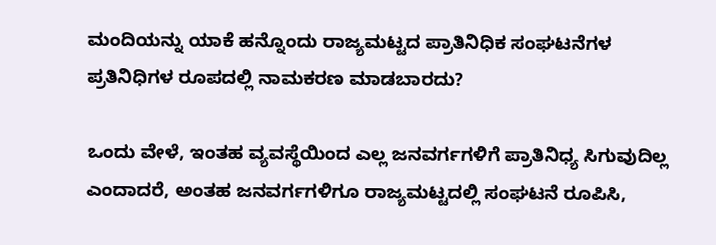ಮಂದಿಯನ್ನು ಯಾಕೆ ಹನ್ನೊಂದು ರಾಜ್ಯಮಟ್ಟದ ಪ್ರಾತಿನಿಧಿಕ ಸಂಘಟನೆಗಳ ಪ್ರತಿನಿಧಿಗಳ ರೂಪದಲ್ಲಿ ನಾಮಕರಣ ಮಾಡಬಾರದು?

ಒಂದು ವೇಳೆ, ಇಂತಹ ವ್ಯವಸ್ಥೆಯಿಂದ ಎಲ್ಲ ಜನವರ್ಗಗಳಿಗೆ ಪ್ರಾತಿನಿಧ್ಯ ಸಿಗುವುದಿಲ್ಲ ಎಂದಾದರೆ, ಅಂತಹ ಜನವರ್ಗಗಳಿಗೂ ರಾಜ್ಯಮಟ್ಟದಲ್ಲಿ ಸಂಘಟನೆ ರೂಪಿಸಿ,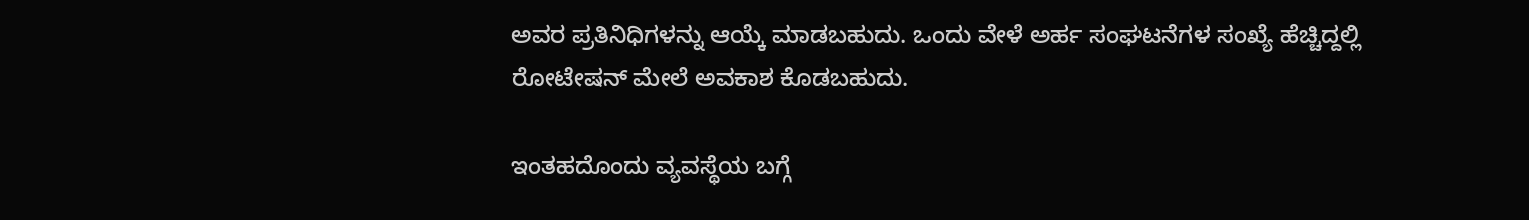ಅವರ ಪ್ರತಿನಿಧಿಗಳನ್ನು ಆಯ್ಕೆ ಮಾಡಬಹುದು. ಒಂದು ವೇಳೆ ಅರ್ಹ ಸಂಘಟನೆಗಳ ಸಂಖ್ಯೆ ಹೆಚ್ಚಿದ್ದಲ್ಲಿ ರೋಟೇಷನ್ ಮೇಲೆ ಅವಕಾಶ ಕೊಡಬಹುದು.

ಇಂತಹದೊಂದು ವ್ಯವಸ್ಥೆಯ ಬಗ್ಗೆ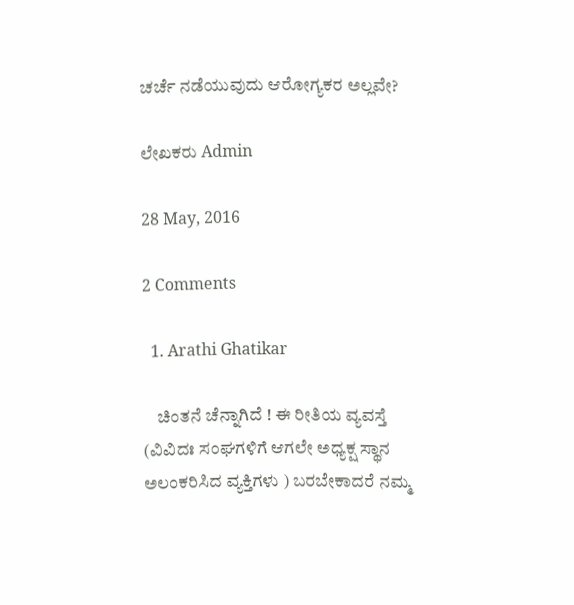ಚರ್ಚೆ ನಡೆಯುವುದು ಆರೋಗ್ಯಕರ ಅಲ್ಲವೇ?

ಲೇಖಕರು Admin

28 May, 2016

2 Comments

  1. Arathi Ghatikar

    ಚಿಂತನೆ ಚೆನ್ನಾಗಿದೆ ! ಈ ರೀತಿಯ ವ್ಯವಸ್ತೆ (ವಿವಿದಃ ಸಂಘಗಳಿಗೆ ಆಗಲೇ ಅಧ್ಯಕ್ಷ ಸ್ಥಾನ ಅಲಂಕರಿಸಿದ ವ್ಯಕ್ತಿಗಳು ) ಬರಬೇಕಾದರೆ ನಮ್ಮ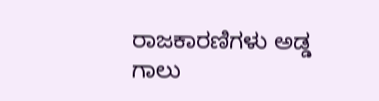ರಾಜಕಾರಣಿಗಳು ಅಡ್ಡ ಗಾಲು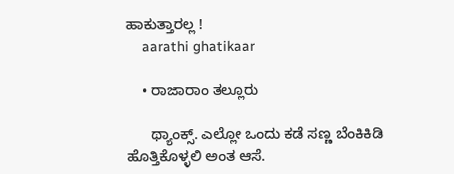ಹಾಕುತ್ತಾರಲ್ಲ !
    aarathi ghatikaar

    • ರಾಜಾರಾಂ ತಲ್ಲೂರು

      ಥ್ಯಾಂಕ್ಸ್. ಎಲ್ಲೋ ಒಂದು ಕಡೆ ಸಣ್ಣ ಬೆಂಕಿಕಿಡಿ ಹೊತ್ತಿಕೊಳ್ಳಲಿ ಅಂತ ಆಸೆ.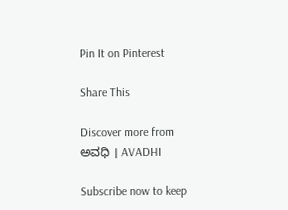Pin It on Pinterest

Share This

Discover more from ಅವಧಿ । AVADHI

Subscribe now to keep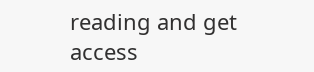reading and get access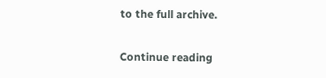to the full archive.

Continue reading